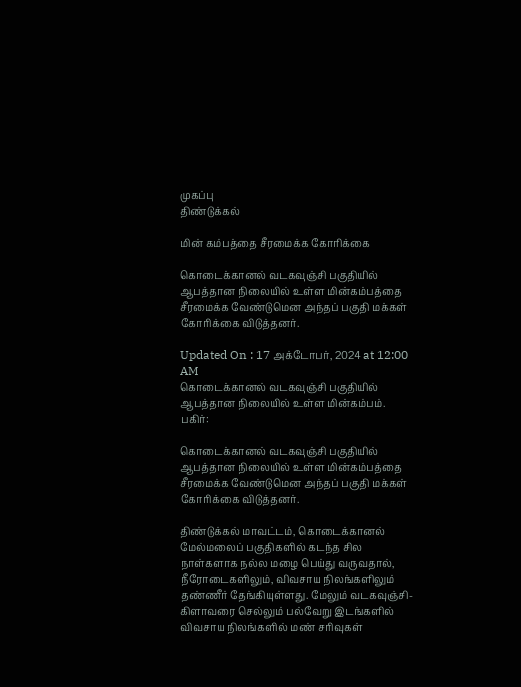முகப்பு
திண்டுக்கல்

மின் கம்பத்தை சீரமைக்க கோரிக்கை

கொடைக்கானல் வடகவுஞ்சி பகுதியில் ஆபத்தான நிலையில் உள்ள மின்கம்பத்தை சீரமைக்க வேண்டுமென அந்தப் பகுதி மக்கள் கோரிக்கை விடுத்தனர்.

Updated On : 17 அக்டோபர், 2024 at 12:00 AM
கொடைக்கானல் வடகவுஞ்சி பகுதியில் ஆபத்தான நிலையில் உள்ள மின்கம்பம்.
பகிர்:

கொடைக்கானல் வடகவுஞ்சி பகுதியில் ஆபத்தான நிலையில் உள்ள மின்கம்பத்தை சீரமைக்க வேண்டுமென அந்தப் பகுதி மக்கள் கோரிக்கை விடுத்தனர்.

திண்டுக்கல் மாவட்டம், கொடைக்கானல் மேல்மலைப் பகுதிகளில் கடந்த சில நாள்களாக நல்ல மழை பெய்து வருவதால், நீரோடைகளிலும், விவசாய நிலங்களிலும் தண்ணீர் தேங்கியுள்ளது. மேலும் வடகவுஞ்சி-கிளாவரை செல்லும் பல்வேறு இடங்களில் விவசாய நிலங்களில் மண் சரிவுகள்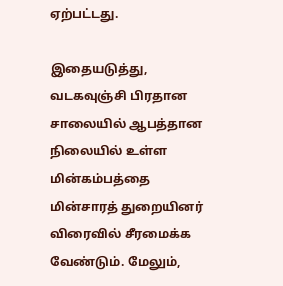ஏற்பட்டது.

இதையடுத்து, வடகவுஞ்சி பிரதான சாலையில் ஆபத்தான நிலையில் உள்ள மின்கம்பத்தை மின்சாரத் துறையினர் விரைவில் சீரமைக்க வேண்டும். மேலும்,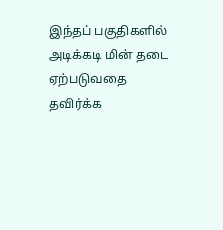இந்தப் பகுதிகளில் அடிக்கடி மின் தடை ஏற்படுவதை தவிர்க்க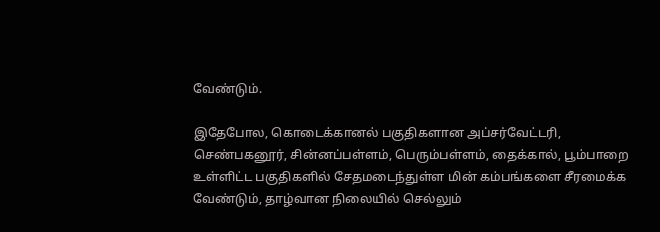வேண்டும்.

இதேபோல, கொடைக்கானல் பகுதிகளான அப்சர்வேட்டரி, செண்பகனூர், சின்னப்பள்ளம், பெரும்பள்ளம், தைக்கால், பூம்பாறை உள்ளிட்ட பகுதிகளில் சேதமடைந்துள்ள மின் கம்பங்களை சீரமைக்க வேண்டும், தாழ்வான நிலையில் செல்லும்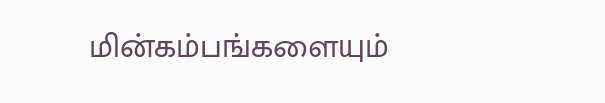மின்கம்பங்களையும்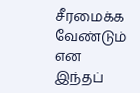சீரமைக்க வேண்டும் என இந்தப்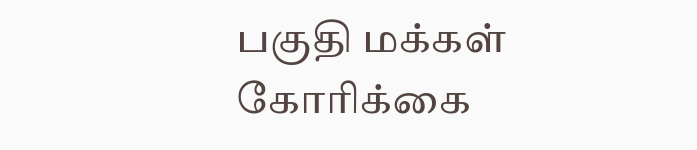பகுதி மக்கள் கோரிக்கை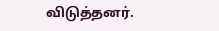விடுத்தனர்.